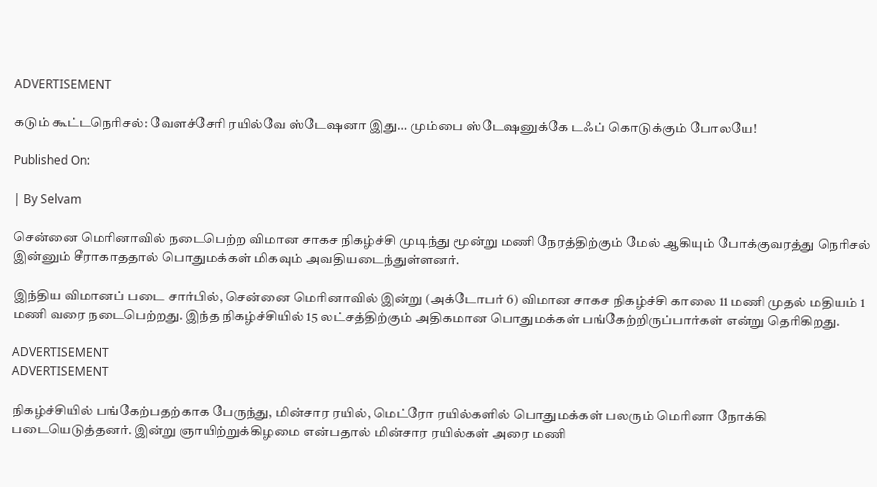ADVERTISEMENT

கடும் கூட்டநெரிசல்: வேளச்சேரி ரயில்வே ஸ்டேஷனா இது… மும்பை ஸ்டேஷனுக்கே டஃப் கொடுக்கும் போலயே!

Published On:

| By Selvam

சென்னை மெரினாவில் நடைபெற்ற விமான சாகச நிகழ்ச்சி முடிந்து மூன்று மணி நேரத்திற்கும் மேல் ஆகியும் போக்குவரத்து நெரிசல் இன்னும் சீராகாததால் பொதுமக்கள் மிகவும் அவதியடைந்துள்ளனர்.

இந்திய விமானப் படை சார்பில், சென்னை மெரினாவில் இன்று (அக்டோபர் 6) விமான சாகச நிகழ்ச்சி காலை 11 மணி முதல் மதியம் 1 மணி வரை நடைபெற்றது. இந்த நிகழ்ச்சியில் 15 லட்சத்திற்கும் அதிகமான பொதுமக்கள் பங்கேற்றிருப்பார்கள் என்று தெரிகிறது.

ADVERTISEMENT
ADVERTISEMENT

நிகழ்ச்சியில் பங்கேற்பதற்காக பேருந்து, மின்சார ரயில், மெட்ரோ ரயில்களில் பொதுமக்கள் பலரும் மெரினா நோக்கி படையெடுத்தனர். இன்று ஞாயிற்றுக்கிழமை என்பதால் மின்சார ரயில்கள் அரை மணி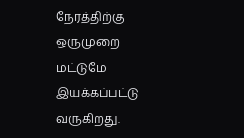நேரத்திற்கு ஒருமுறை மட்டுமே இயக்கப்பட்டு வருகிறது.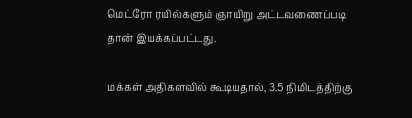மெட்ரோ ரயில்களும் ஞாயிறு அட்டவணைப்படி தான் இயக்கப்பட்டது.

மக்கள் அதிகளவில் கூடியதால், 3.5 நிமிடத்திற்கு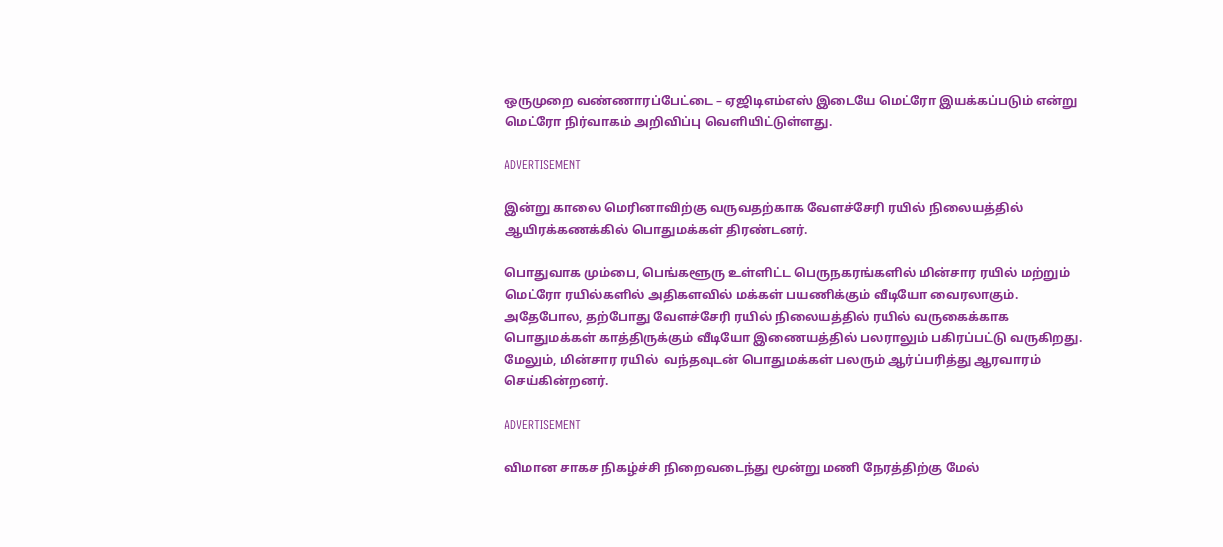ஒருமுறை வண்ணாரப்பேட்டை – ஏஜிடிஎம்எஸ் இடையே மெட்ரோ இயக்கப்படும் என்று மெட்ரோ நிர்வாகம் அறிவிப்பு வெளியிட்டுள்ளது.

ADVERTISEMENT

இன்று காலை மெரினாவிற்கு வருவதற்காக வேளச்சேரி ரயில் நிலையத்தில் ஆயிரக்கணக்கில் பொதுமக்கள் திரண்டனர்.

பொதுவாக மும்பை, பெங்களூரு உள்ளிட்ட பெருநகரங்களில் மின்சார ரயில் மற்றும் மெட்ரோ ரயில்களில் அதிகளவில் மக்கள் பயணிக்கும் வீடியோ வைரலாகும். அதேபோல, தற்போது வேளச்சேரி ரயில் நிலையத்தில் ரயில் வருகைக்காக பொதுமக்கள் காத்திருக்கும் வீடியோ இணையத்தில் பலராலும் பகிரப்பட்டு வருகிறது. மேலும், மின்சார ரயில்  வந்தவுடன் பொதுமக்கள் பலரும் ஆர்ப்பரித்து ஆரவாரம் செய்கின்றனர்.

ADVERTISEMENT

விமான சாகச நிகழ்ச்சி நிறைவடைந்து மூன்று மணி நேரத்திற்கு மேல்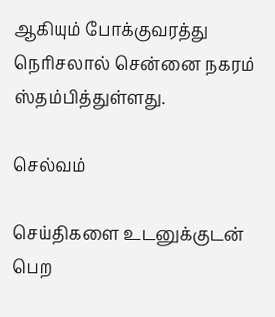ஆகியும் போக்குவரத்து நெரிசலால் சென்னை நகரம் ஸ்தம்பித்துள்ளது.

செல்வம்

செய்திகளை உடனுக்குடன் பெற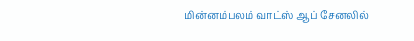மின்னம்பலம் வாட்ஸ் ஆப் சேனலில்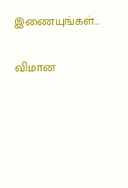இணையுங்கள்…

விமான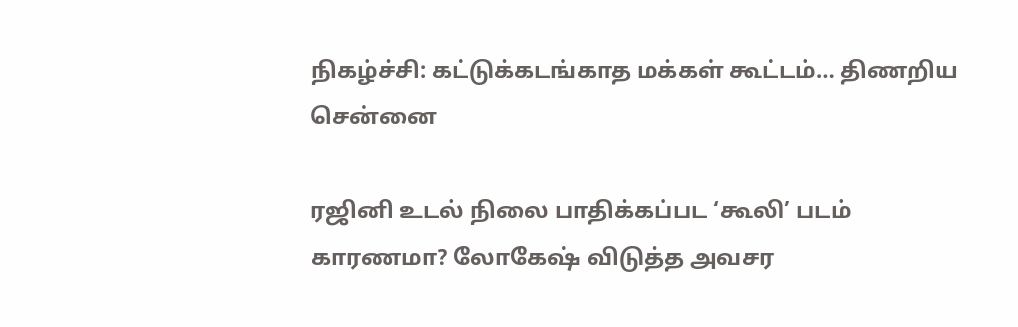நிகழ்ச்சி: கட்டுக்கடங்காத மக்கள் கூட்டம்… திணறிய சென்னை

ரஜினி உடல் நிலை பாதிக்கப்பட ‘கூலி’ படம் காரணமா? லோகேஷ் விடுத்த அவசர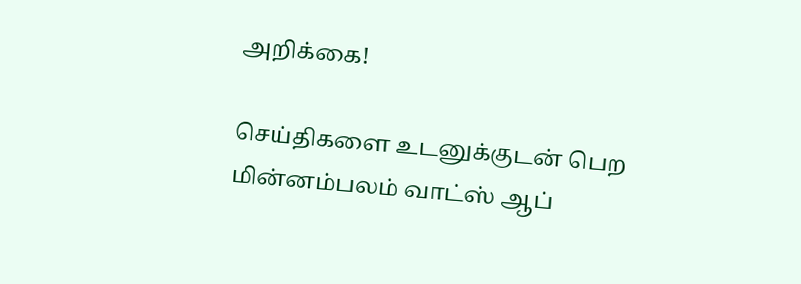அறிக்கை!

செய்திகளை உடனுக்குடன் பெற மின்னம்பலம் வாட்ஸ் ஆப்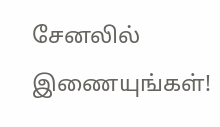சேனலில் இணையுங்கள்!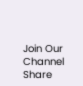Join Our Channel
Share